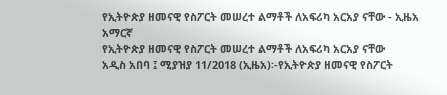የኢትዮጵያ ዘመናዊ የስፖርት መሠረተ ልማቶች ለአፍሪካ አርአያ ናቸው - ኢዜአ አማርኛ
የኢትዮጵያ ዘመናዊ የስፖርት መሠረተ ልማቶች ለአፍሪካ አርአያ ናቸው
አዲስ አበባ ፤ ሚያዝያ 11/2018 (ኢዜአ)፡-የኢትዮጵያ ዘመናዊ የስፖርት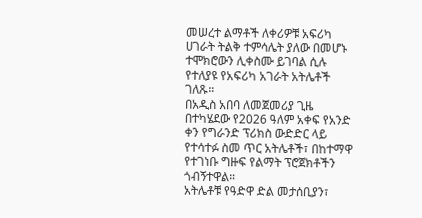መሠረተ ልማቶች ለቀሪዎቹ አፍሪካ ሀገራት ትልቅ ተምሳሌት ያለው በመሆኑ ተሞክሮውን ሊቀስሙ ይገባል ሲሉ የተለያዩ የአፍሪካ አገራት አትሌቶች ገለጹ።
በአዲስ አበባ ለመጀመሪያ ጊዜ በተካሄደው የ2026 ዓለም አቀፍ የአንድ ቀን የግራንድ ፕሪክስ ውድድር ላይ የተሳተፉ ስመ ጥር አትሌቶች፣ በከተማዋ የተገነቡ ግዙፍ የልማት ፕሮጀክቶችን ጎብኝተዋል።
አትሌቶቹ የዓድዋ ድል መታሰቢያን፣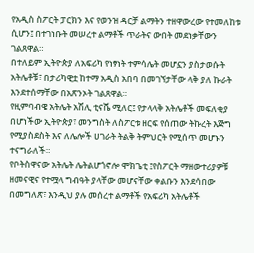የአዲስ ስፖርት ፓርክን እና የወንዝ ዳርቻ ልማትን ተዘዋውረው የተመለከቱ ሲሆን፤ በተገነቡት መሠረተ ልማቶች ጥራትና ውበት መደነቃቸውን ገልጸዋል።
በተለይም ኢትዮጵያ ለአፍሪካ የነፃነት ተምሳሌት መሆኗን ያስታወሱት አትሌቶቹ፣ በታሪካዊቷ ከተማ አዲስ አበባ በመገኘታቸው ላቅ ያለ ኩራት እንደተሰማቸው በአጽንኦት ገልጸዋል።
የዚምባብዌ አትሌት አሽሊ ቲናሼ ሚለር፤ የታላላቅ አትሌቶች መፍለቂያ በሆነችው ኢትዮጵያ፣ መንግስት ለስፖርቱ ዘርፍ የሰጠው ትኩረት እጅግ የሚያስደስት እና ለሌሎች ሀገራት ትልቅ ትምህርት የሚሰጥ መሆኑን ተናግራለች።
የቦትስዋናው አትሌት ሌትልሆጎኖሎ ሞክጌቲ ፤የስፖርት ማዘውተሪያዎቹ ዘመናዊና የተሟላ ግብዓት ያላቸው መሆናቸው ቀልቡን እንደሳበው በመግለጽ፣ እንዲህ ያሉ መሰረተ ልማቶች የአፍሪካ አትሌቶች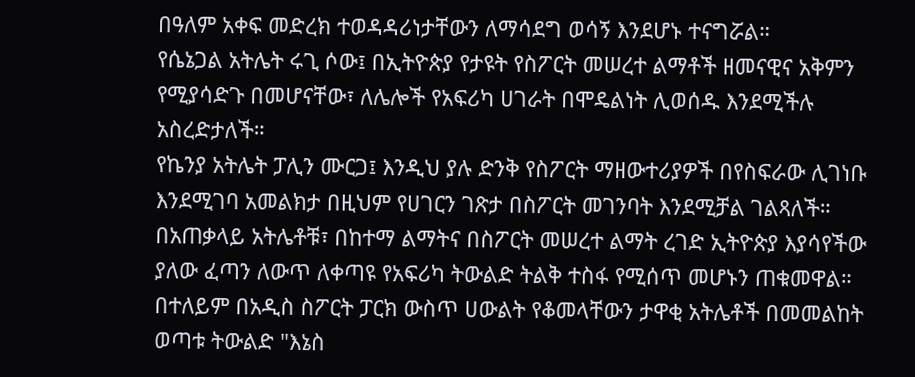በዓለም አቀፍ መድረክ ተወዳዳሪነታቸውን ለማሳደግ ወሳኝ እንደሆኑ ተናግሯል።
የሴኔጋል አትሌት ሩጊ ሶው፤ በኢትዮጵያ የታዩት የስፖርት መሠረተ ልማቶች ዘመናዊና አቅምን የሚያሳድጉ በመሆናቸው፣ ለሌሎች የአፍሪካ ሀገራት በሞዴልነት ሊወሰዱ እንደሚችሉ አስረድታለች።
የኬንያ አትሌት ፓሊን ሙርጋ፤ እንዲህ ያሉ ድንቅ የስፖርት ማዘውተሪያዎች በየስፍራው ሊገነቡ እንደሚገባ አመልክታ በዚህም የሀገርን ገጽታ በስፖርት መገንባት እንደሚቻል ገልጻለች።
በአጠቃላይ አትሌቶቹ፣ በከተማ ልማትና በስፖርት መሠረተ ልማት ረገድ ኢትዮጵያ እያሳየችው ያለው ፈጣን ለውጥ ለቀጣዩ የአፍሪካ ትውልድ ትልቅ ተስፋ የሚሰጥ መሆኑን ጠቁመዋል።
በተለይም በአዲስ ስፖርት ፓርክ ውስጥ ሀውልት የቆመላቸውን ታዋቂ አትሌቶች በመመልከት ወጣቱ ትውልድ "እኔስ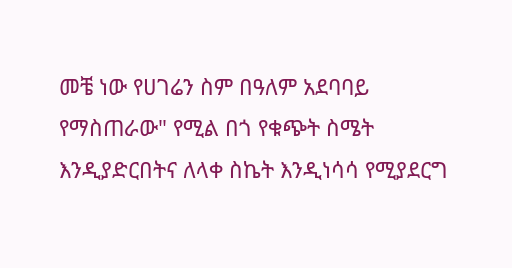መቼ ነው የሀገሬን ስም በዓለም አደባባይ የማስጠራው" የሚል በጎ የቁጭት ስሜት እንዲያድርበትና ለላቀ ስኬት እንዲነሳሳ የሚያደርግ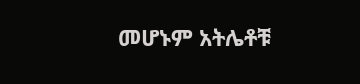መሆኑም አትሌቶቹ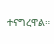ተናግረዋል።